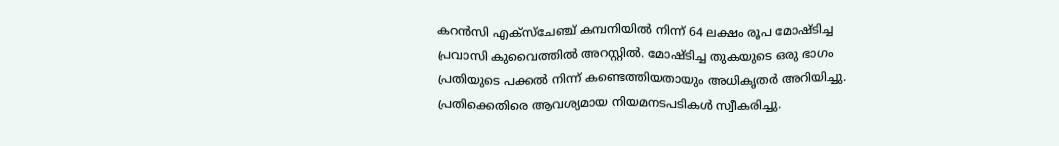കറൻസി എക്സ്ചേഞ്ച് കമ്പനിയിൽ നിന്ന് 64 ലക്ഷം രൂപ മോഷ്ടിച്ച പ്രവാസി കുവൈത്തിൽ അറസ്റ്റിൽ. മോഷ്ടിച്ച തുകയുടെ ഒരു ഭാഗം പ്രതിയുടെ പക്കൽ നിന്ന് കണ്ടെത്തിയതായും അധികൃതർ അറിയിച്ചു. പ്രതിക്കെതിരെ ആവശ്യമായ നിയമനടപടികൾ സ്വീകരിച്ചു.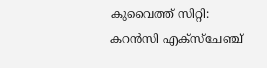കുവൈത്ത് സിറ്റി: കറൻസി എക്സ്ചേഞ്ച്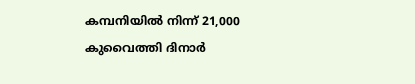കമ്പനിയിൽ നിന്ന് 21,000 കുവൈത്തി ദിനാർ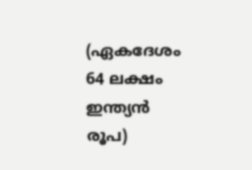(ഏകദേശം 64 ലക്ഷം ഇന്ത്യൻ രൂപ)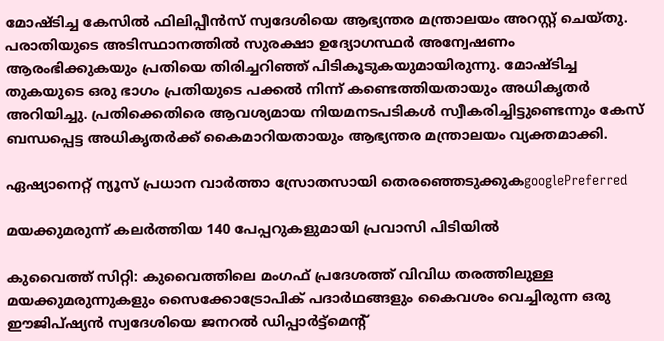മോഷ്ടിച്ച കേസിൽ ഫിലിപ്പീൻസ് സ്വദേശിയെ ആഭ്യന്തര മന്ത്രാലയം അറസ്റ്റ് ചെയ്തു. പരാതിയുടെ അടിസ്ഥാനത്തിൽ സുരക്ഷാ ഉദ്യോഗസ്ഥർ അന്വേഷണം ആരംഭിക്കുകയും പ്രതിയെ തിരിച്ചറിഞ്ഞ് പിടികൂടുകയുമായിരുന്നു. മോഷ്ടിച്ച തുകയുടെ ഒരു ഭാഗം പ്രതിയുടെ പക്കൽ നിന്ന് കണ്ടെത്തിയതായും അധികൃതർ അറിയിച്ചു. പ്രതിക്കെതിരെ ആവശ്യമായ നിയമനടപടികൾ സ്വീകരിച്ചിട്ടുണ്ടെന്നും കേസ് ബന്ധപ്പെട്ട അധികൃതർക്ക് കൈമാറിയതായും ആഭ്യന്തര മന്ത്രാലയം വ്യക്തമാക്കി.

ഏഷ്യാനെറ്റ് ന്യൂസ് പ്രധാന വാർത്താ സ്രോതസായി തെരഞ്ഞെടുക്കുകgooglePreferred

മയക്കുമരുന്ന് കലർത്തിയ 140 പേപ്പറുകളുമായി പ്രവാസി പിടിയിൽ

കുവൈത്ത് സിറ്റി: കുവൈത്തിലെ മംഗഫ് പ്രദേശത്ത് വിവിധ തരത്തിലുള്ള മയക്കുമരുന്നുകളും സൈക്കോട്രോപിക് പദാർഥങ്ങളും കൈവശം വെച്ചിരുന്ന ഒരു ഈജിപ്ഷ്യൻ സ്വദേശിയെ ജനറൽ ഡിപ്പാർട്ട്‌മെന്‍റ്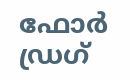ഫോർ ഡ്രഗ്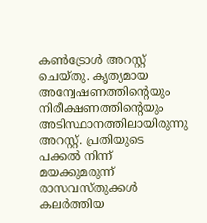കൺട്രോൾ അറസ്റ്റ് ചെയ്തു. കൃത്യമായ അന്വേഷണത്തിന്‍റെയും നിരീക്ഷണത്തിന്‍റെയും അടിസ്ഥാനത്തിലായിരുന്നു അറസ്റ്റ്. പ്രതിയുടെ പക്കൽ നിന്ന് മയക്കുമരുന്ന് രാസവസ്തുക്കൾ കലർത്തിയ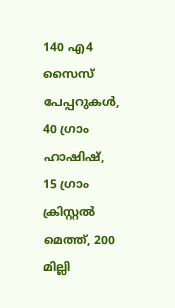140 എ4 സൈസ് പേപ്പറുകൾ, 40 ഗ്രാം ഹാഷിഷ്, 15 ഗ്രാം ക്രിസ്റ്റൽ മെത്ത്, 200 മില്ലി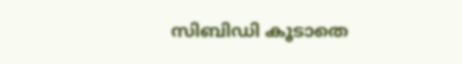സിബിഡി കൂടാതെ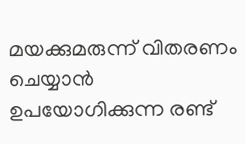മയക്കുമരുന്ന് വിതരണം ചെയ്യാൻ ഉപയോഗിക്കുന്ന രണ്ട്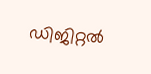ഡിജിറ്റൽ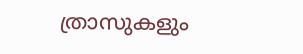ത്രാസുകളും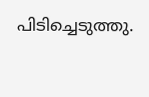പിടിച്ചെടുത്തു.